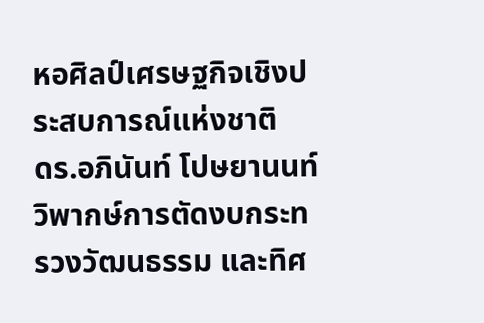หอศิลป์เศรษฐกิจเชิงประสบการณ์แห่งชาติ
ดร.อภินันท์ โปษยานนท์ วิพากษ์การตัดงบกระทรวงวัฒนธรรม และทิศ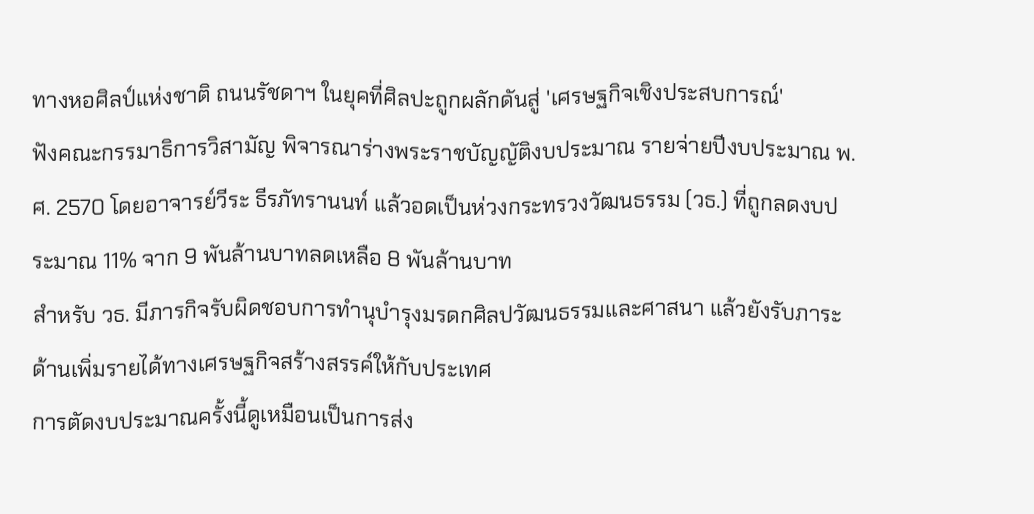ทางหอศิลป์แห่งชาติ ถนนรัชดาฯ ในยุคที่ศิลปะถูกผลักดันสู่ 'เศรษฐกิจเชิงประสบการณ์'
ฟังคณะกรรมาธิการวิสามัญ พิจารณาร่างพระราชบัญญัติงบประมาณ รายจ่ายปีงบประมาณ พ.ศ. 2570 โดยอาจารย์วีระ ธีรภัทรานนท์ แล้วอดเป็นห่วงกระทรวงวัฒนธรรม (วธ.) ที่ถูกลดงบประมาณ 11% จาก 9 พันล้านบาทลดเหลือ 8 พันล้านบาท
สำหรับ วธ. มีภารกิจรับผิดชอบการทำนุบำรุงมรดกศิลปวัฒนธรรมและศาสนา แล้วยังรับภาระด้านเพิ่มรายได้ทางเศรษฐกิจสร้างสรรค์ให้กับประเทศ
การตัดงบประมาณครั้งนี้ดูเหมือนเป็นการส่ง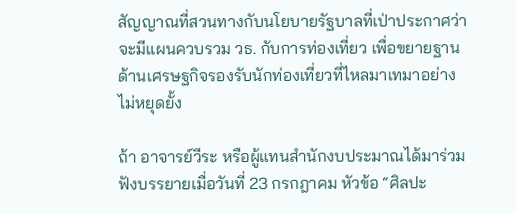สัญญาณที่สวนทางกับนโยบายรัฐบาลที่เป่าประกาศว่าจะมีแผนควบรวม วธ. กับการท่องเที่ยว เพื่อขยายฐานด้านเศรษฐกิจรองรับนักท่องเที่ยวที่ไหลมาเทมาอย่างไม่หยุดยั้ง

ถ้า อาจารย์วีระ หรือผู้แทนสำนักงบประมาณได้มาร่วมฟังบรรยายเมื่อวันที่ 23 กรกฎาคม หัวข้อ “ศิลปะ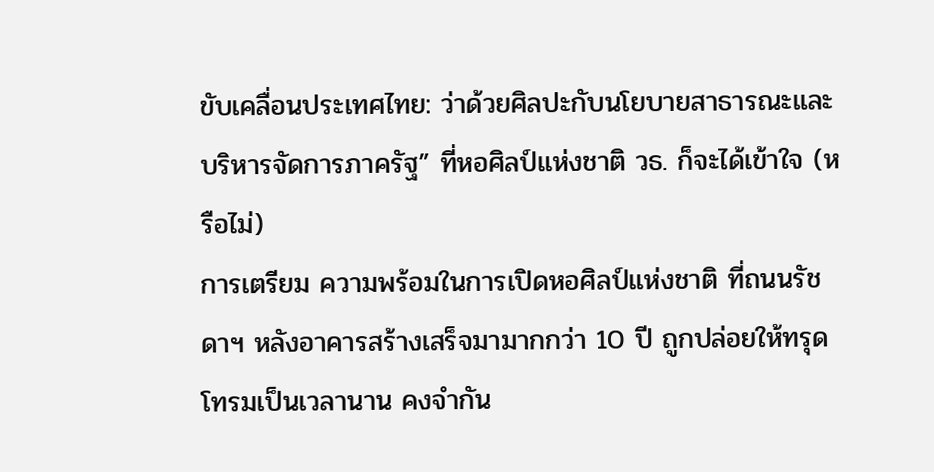ขับเคลื่อนประเทศไทย: ว่าด้วยศิลปะกับนโยบายสาธารณะและบริหารจัดการภาครัฐ” ที่หอศิลป์แห่งชาติ วธ. ก็จะได้เข้าใจ (หรือไม่)
การเตรียม ความพร้อมในการเปิดหอศิลป์แห่งชาติ ที่ถนนรัชดาฯ หลังอาคารสร้างเสร็จมามากกว่า 10 ปี ถูกปล่อยให้ทรุดโทรมเป็นเวลานาน คงจำกัน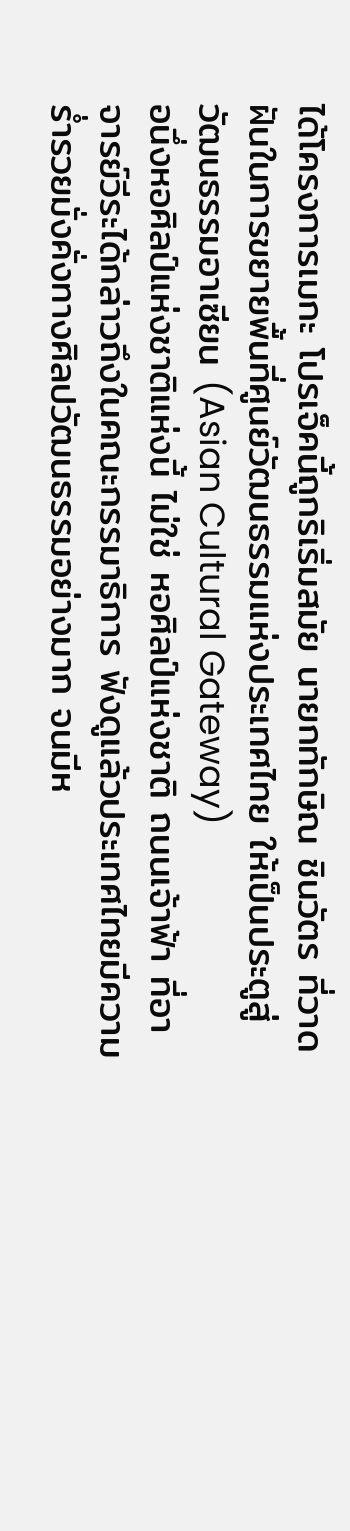ได้โครงการเมกะ โปรเจ็คนี้ถูกริเริ่มสมัย นายกทักษิณ ชินวัตร ที่วาดฝันในการขยายพื้นที่ศูนย์วัฒนธรรมแห่งประเทศไทย ให้เป็นประตูสู่วัฒนธรรมอาเซียน (Asian Cultural Gateway)
อนึ่งหอศิลป์แห่งชาติแห่งนี้ ไม่ใช่ หอศิลป์แห่งชาติ ถนนเจ้าฟ้า ที่อาจารย์วีระได้กล่าวถึงในคณะกรรมาธิการ ฟังดูแล้วประเทศไทยมีความร่ำรวยมั่งคั่งทางศิลปวัฒนธรรมอย่างมาก จนมีห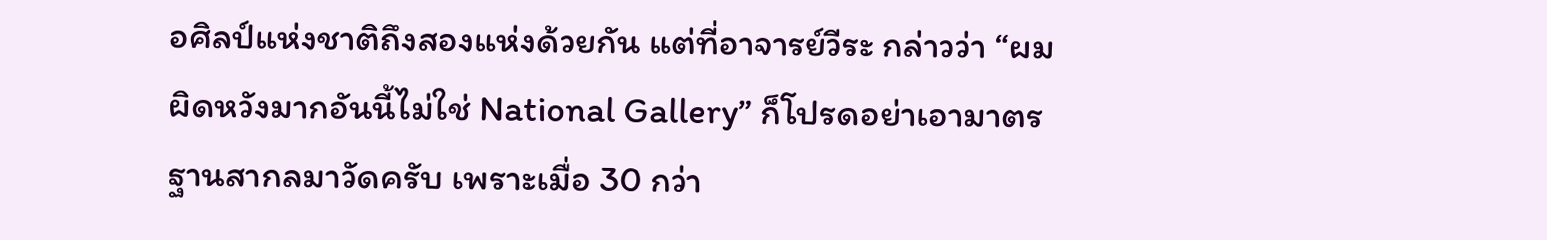อศิลป์แห่งชาติถึงสองแห่งด้วยกัน แต่ที่อาจารย์วีระ กล่าวว่า “ผมผิดหวังมากอันนี้ไม่ใช่ National Gallery” ก็โปรดอย่าเอามาตรฐานสากลมาวัดครับ เพราะเมื่อ 30 กว่า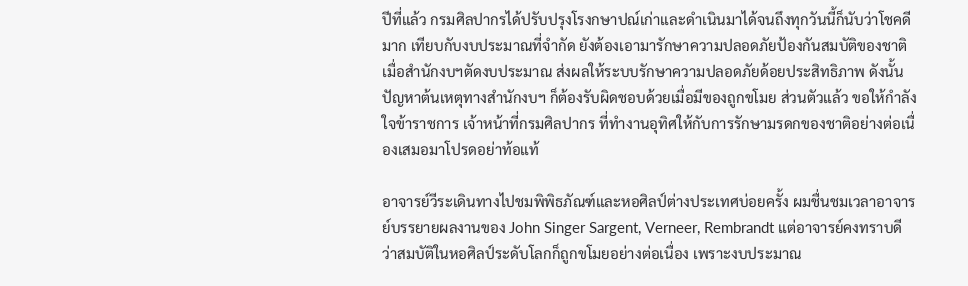ปีที่แล้ว กรมศิลปากรได้ปรับปรุงโรงกษาปณ์เก่าและดำเนินมาได้จนถึงทุกวันนี้ก็นับว่าโชคดีมาก เทียบกับงบประมาณที่จำกัด ยังต้องเอามารักษาความปลอดภัยป้องกันสมบัติของชาติ
เมื่อสำนักงบฯตัดงบประมาณ ส่งผลให้ระบบรักษาความปลอดภัยด้อยประสิทธิภาพ ดังนั้นปัญหาต้นเหตุทางสำนักงบฯ ก็ต้องรับผิดชอบด้วยเมื่อมีของถูกขโมย ส่วนตัวแล้ว ขอให้กำลังใจข้าราชการ เจ้าหน้าที่กรมศิลปากร ที่ทำงานอุทิศให้กับการรักษามรดกของชาติอย่างต่อเนื่องเสมอมาโปรดอย่าท้อแท้

อาจารย์วีระเดินทางไปชมพิพิธภัณฑ์และหอศิลป์ต่างประเทศบ่อยครั้ง ผมชื่นชมเวลาอาจารย์บรรยายผลงานของ John Singer Sargent, Verneer, Rembrandt แต่อาจารย์คงทราบดีว่าสมบัติในหอศิลป์ระดับโลกก็ถูกขโมยอย่างต่อเนื่อง เพราะงบประมาณ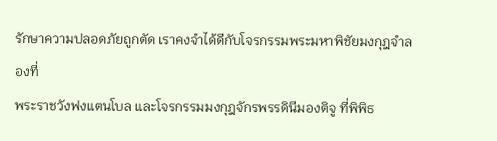รักษาความปลอดภัยถูกตัด เราคงจำได้ดีกับโจรกรรมพระมหาพิชัยมงกุฎจำลองที่
พระราชวังฟงแตนโบล และโจรกรรมมงกุฎจักรพรรดินีมองติจู ที่พิพิธ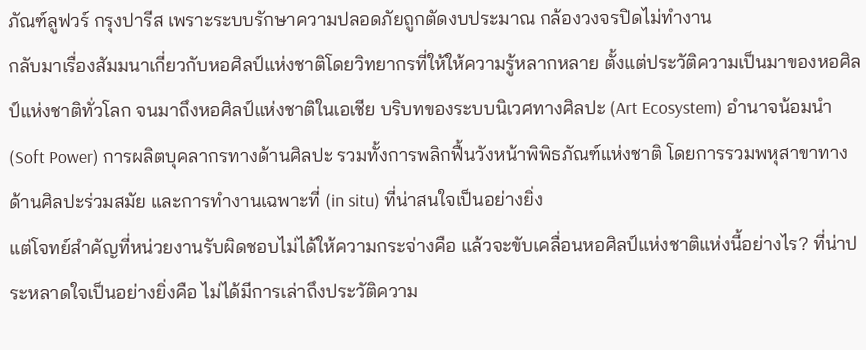ภัณฑ์ลูฟวร์ กรุงปารีส เพราะระบบรักษาความปลอดภัยถูกตัดงบประมาณ กล้องวงจรปิดไม่ทำงาน
กลับมาเรื่องสัมมนาเกี่ยวกับหอศิลป์แห่งชาติโดยวิทยากรที่ให้ให้ความรู้หลากหลาย ตั้งแต่ประวัติความเป็นมาของหอศิลป์แห่งชาติทั่วโลก จนมาถึงหอศิลป์แห่งชาติในเอเชีย บริบทของระบบนิเวศทางศิลปะ (Art Ecosystem) อำนาจน้อมนำ (Soft Power) การผลิตบุคลากรทางด้านศิลปะ รวมทั้งการพลิกฟื้นวังหน้าพิพิธภัณฑ์แห่งชาติ โดยการรวมพหุสาขาทางด้านศิลปะร่วมสมัย และการทำงานเฉพาะที่ (in situ) ที่น่าสนใจเป็นอย่างยิ่ง
แต่โจทย์สำคัญที่หน่วยงานรับผิดชอบไม่ได้ให้ความกระจ่างคือ แล้วจะขับเคลื่อนหอศิลป์แห่งชาติแห่งนี้อย่างไร? ที่น่าประหลาดใจเป็นอย่างยิ่งคือ ไม่ได้มีการเล่าถึงประวัติความ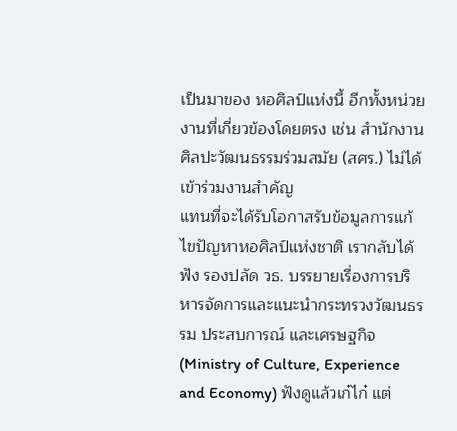เป็นมาของ หอศิลป์แห่งนี้ อีกทั้งหน่วยงานที่เกี่ยวข้องโดยตรง เช่น สำนักงานศิลปะวัฒนธรรมร่วมสมัย (สศร.) ไม่ได้เข้าร่วมงานสำคัญ
แทนที่จะได้รับโอกาสรับข้อมูลการแก้ไขปัญหาหอศิลป์แห่งชาติ เรากลับได้ฟัง รองปลัด วธ. บรรยายเรื่องการบริหารจัดการและแนะนำกระทรวงวัฒนธรรม ประสบการณ์ และเศรษฐกิจ (Ministry of Culture, Experience and Economy) ฟังดูแล้วเก๋ไก๋ แต่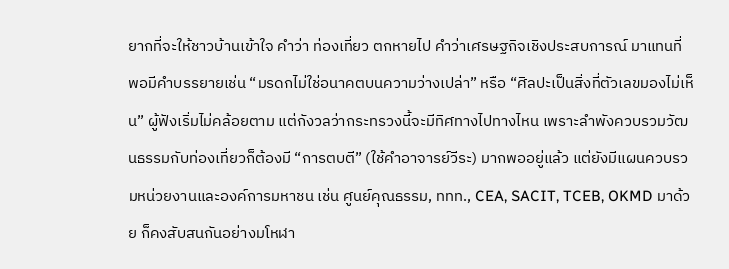ยากที่จะให้ชาวบ้านเข้าใจ คำว่า ท่องเที่ยว ตกหายไป คำว่าเศรษฐกิจเชิงประสบการณ์ มาแทนที่
พอมีคำบรรยายเช่น “มรดกไม่ใช่อนาคตบนความว่างเปล่า” หรือ “ศิลปะเป็นสิ่งที่ตัวเลขมองไม่เห็น” ผู้ฟังเริ่มไม่คล้อยตาม แต่กังวลว่ากระทรวงนี้จะมีทิศทางไปทางไหน เพราะลำพังควบรวมวัฒนธรรมกับท่องเที่ยวก็ต้องมี “การตบตี” (ใช้คำอาจารย์วีระ) มากพออยู่แล้ว แต่ยังมีแผนควบรวมหน่วยงานและองค์การมหาชน เช่น ศูนย์คุณธรรม, ททท., CEA, SACIT, TCEB, OKMD มาด้วย ก็คงสับสนกันอย่างมโหฬา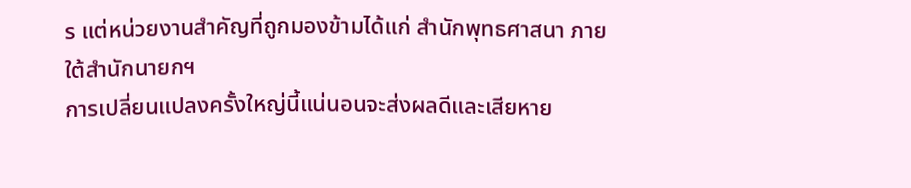ร แต่หน่วยงานสำคัญที่ถูกมองข้ามได้แก่ สำนักพุทธศาสนา ภายใต้สำนักนายกฯ
การเปลี่ยนแปลงครั้งใหญ่นี้แน่นอนจะส่งผลดีและเสียหาย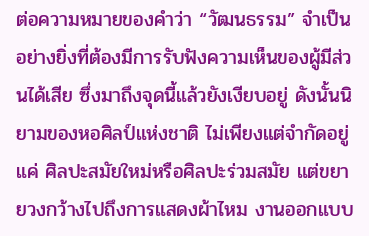ต่อความหมายของคำว่า “วัฒนธรรม” จำเป็นอย่างยิ่งที่ต้องมีการรับฟังความเห็นของผู้มีส่วนได้เสีย ซึ่งมาถึงจุดนี้แล้วยังเงียบอยู่ ดังนั้นนิยามของหอศิลป์แห่งชาติ ไม่เพียงแต่จำกัดอยู่แค่ ศิลปะสมัยใหม่หรือศิลปะร่วมสมัย แต่ขยายวงกว้างไปถึงการแสดงผ้าไหม งานออกแบบ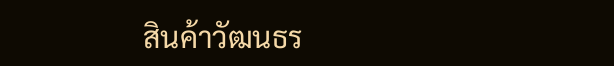สินค้าวัฒนธร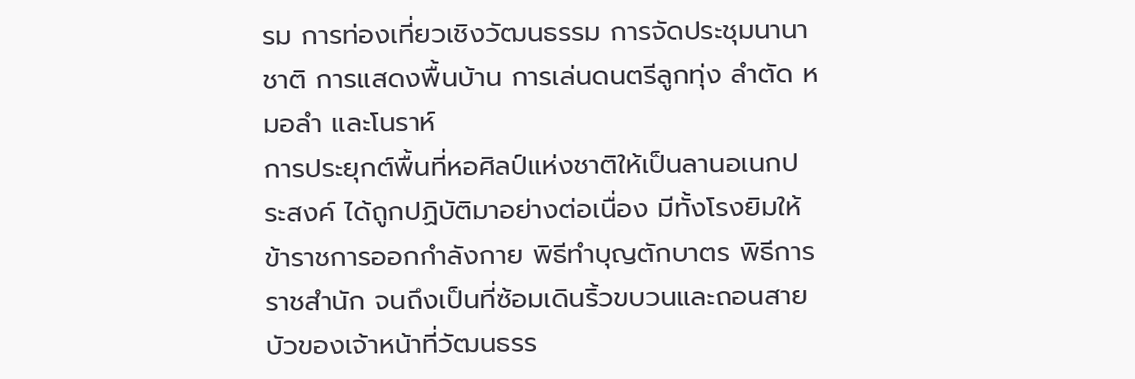รม การท่องเที่ยวเชิงวัฒนธรรม การจัดประชุมนานาชาติ การแสดงพื้นบ้าน การเล่นดนตรีลูกทุ่ง ลำตัด หมอลำ และโนราห์
การประยุกต์พื้นที่หอศิลป์แห่งชาติให้เป็นลานอเนกประสงค์ ได้ถูกปฏิบัติมาอย่างต่อเนื่อง มีทั้งโรงยิมให้ข้าราชการออกกำลังกาย พิธีทำบุญตักบาตร พิธีการราชสำนัก จนถึงเป็นที่ซ้อมเดินริ้วขบวนและถอนสายบัวของเจ้าหน้าที่วัฒนธรร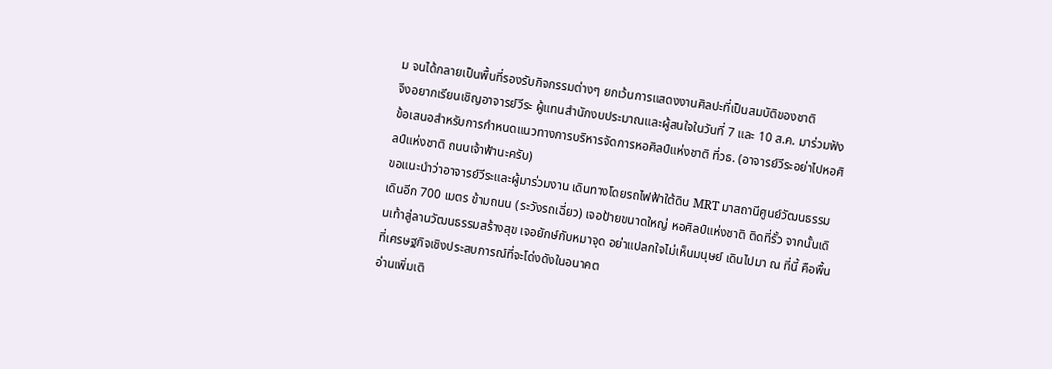ม จนได้กลายเป็นพื้นที่รองรับกิจกรรมต่างๆ ยกเว้นการแสดงงานศิลปะที่เป็นสมบัติของชาติ
จึงอยากเรียนเชิญอาจารย์วีระ ผู้แทนสำนักงบประมาณและผู้สนใจในวันที่ 7 และ 10 ส.ค. มาร่วมฟังข้อเสนอสำหรับการกำหนดแนวทางการบริหารจัดการหอศิลป์แห่งชาติ ที่วธ. (อาจารย์วีระอย่าไปหอศิลป์แห่งชาติ ถนนเจ้าฟ้านะครับ)
ขอแนะนำว่าอาจารย์วีระและผู้มาร่วมงาน เดินทางโดยรถไฟฟ้าใต้ดิน MRT มาสถานีศูนย์วัฒนธรรม เดินอีก 700 เมตร ข้ามถนน (ระวังรถเฉี่ยว) เจอป้ายขนาดใหญ่ หอศิลป์แห่งชาติ ติดที่รั้ว จากนั้นเดินเท้าสู่ลานวัฒนธรรมสร้างสุข เจอยักษ์กับหมาจุด อย่าแปลกใจไม่เห็นมนุษย์ เดินไปมา ณ ที่นี้ คือพื้นที่เศรษฐกิจเชิงประสบการณ์ที่จะโด่งดังในอนาคต
อ่านเพิ่มเติ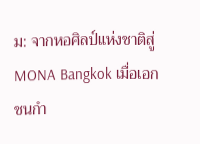ม: จากหอศิลป์แห่งชาติสู่ MONA Bangkok เมื่อเอกชนกำ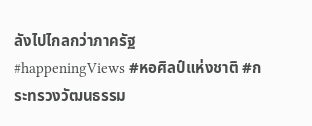ลังไปไกลกว่าภาครัฐ
#happeningViews #หอศิลป์แห่งชาติ #กระทรวงวัฒนธรรม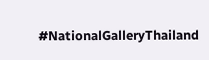#NationalGalleryThailand